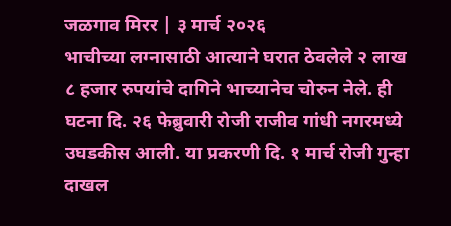जळगाव मिरर | ३ मार्च २०२६
भाचीच्या लग्नासाठी आत्याने घरात ठेवलेले २ लाख ८ हजार रुपयांचे दागिने भाच्यानेच चोरुन नेले. ही घटना दि. २६ फेब्रुवारी रोजी राजीव गांधी नगरमध्ये उघडकीस आली. या प्रकरणी दि. १ मार्च रोजी गुन्हा दाखल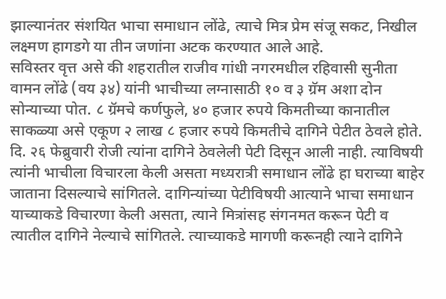झाल्यानंतर संशयित भाचा समाधान लोंढे, त्याचे मित्र प्रेम संजू सकट, निखील लक्ष्मण हागडगे या तीन जणांना अटक करण्यात आले आहे.
सविस्तर वृत्त असे की शहरातील राजीव गांधी नगरमधील रहिवासी सुनीता वामन लोंढे (वय ३४) यांनी भाचीच्या लग्नासाठी १० व ३ ग्रॅम अशा दोन सोन्याच्या पोत. ८ ग्रॅमचे कर्णफुले, ४० हजार रुपये किमतीच्या कानातील साकळ्या असे एकूण २ लाख ८ हजार रुपये किमतीचे दागिने पेटीत ठेवले होते. दि. २६ फेब्रुवारी रोजी त्यांना दागिने ठेवलेली पेटी दिसून आली नाही. त्याविषयी त्यांनी भाचीला विचारला केली असता मध्यरात्री समाधान लोंढे हा घराच्या बाहेर जाताना दिसल्याचे सांगितले. दागिन्यांच्या पेटीविषयी आत्याने भाचा समाधान याच्याकडे विचारणा केली असता, त्याने मित्रांसह संगनमत करून पेटी व त्यातील दागिने नेल्याचे सांगितले. त्याच्याकडे मागणी करूनही त्याने दागिने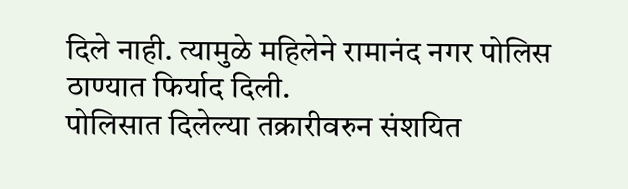दिले नाही. त्यामुळे महिलेने रामानंद नगर पोलिस ठाण्यात फिर्याद दिली.
पोलिसात दिलेल्या तक्रारीवरुन संशयित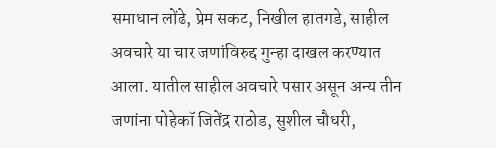समाधान लोंढे, प्रेम सकट, निखील हातगडे, साहील अवचारे या चार जणांविरुद्द गुन्हा दाखल करण्यात आला. यातील साहील अवचारे पसार असून अन्य तीन जणांना पोहेकॉ जितेंद्र राठोड, सुशील चौधरी,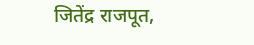जितेंद्र राजपूत,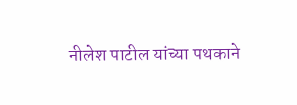नीलेश पाटील यांच्या पथकाने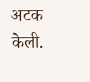अटक केली.